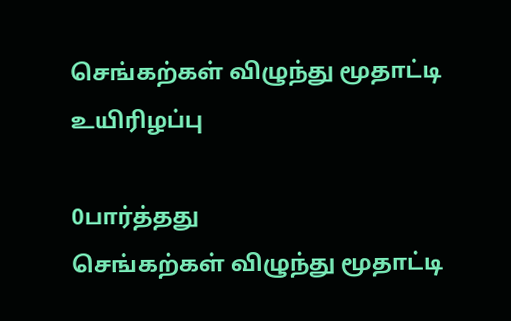செங்கற்கள் விழுந்து மூதாட்டி உயிரிழப்பு

0பார்த்தது
செங்கற்கள் விழுந்து மூதாட்டி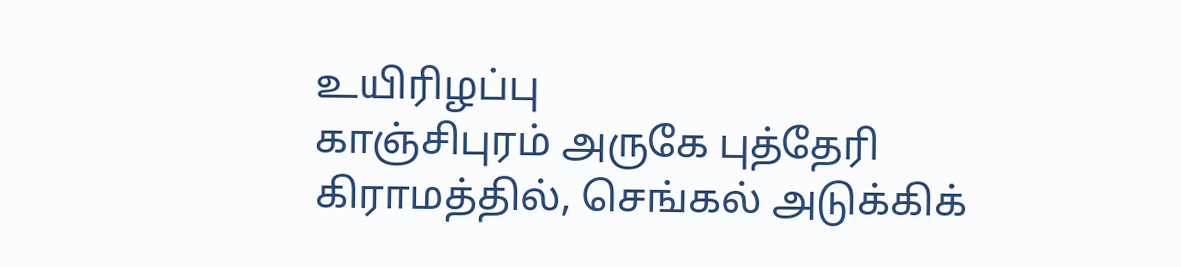உயிரிழப்பு
காஞ்சிபுரம் அருகே புத்தேரி கிராமத்தில், செங்கல் அடுக்கிக்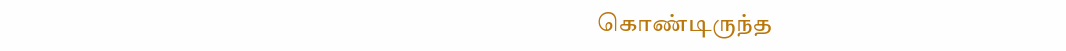கொண்டிருந்த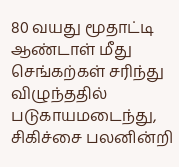80 வயது மூதாட்டி ஆண்டாள் மீது செங்கற்கள் சரிந்து விழுந்ததில் படுகாயமடைந்து, சிகிச்சை பலனின்றி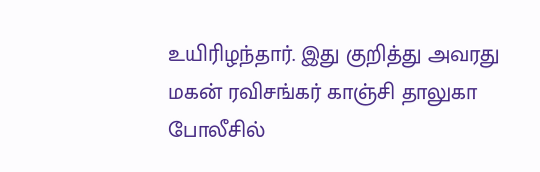உயிரிழந்தார். இது குறித்து அவரது மகன் ரவிசங்கர் காஞ்சி தாலுகா போலீசில்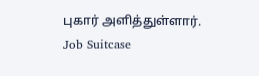புகார் அளித்துள்ளார்.
Job Suitcase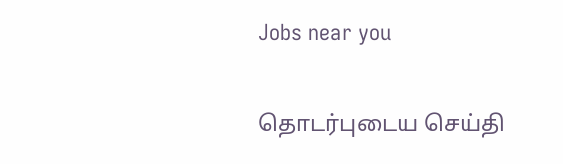Jobs near you

தொடர்புடைய செய்தி